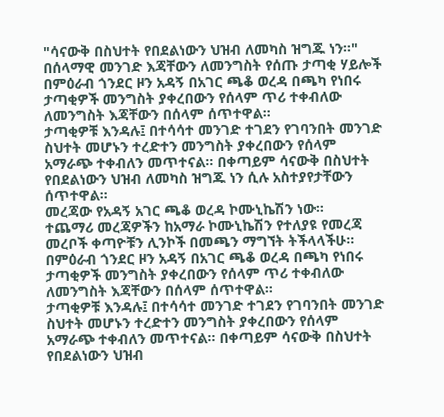"ሳናውቅ በስህተት የበደልነውን ህዝብ ለመካስ ዝግጁ ነን።" በሰላማዊ መንገድ እጃቸውን ለመንግስት የሰጡ ታጣቂ ሃይሎች
በምዕራብ ጎንደር ዞን አዳኝ በአገር ጫቆ ወረዳ በጫካ የነበሩ ታጣቂዎች መንግስት ያቀረበውን የሰላም ጥሪ ተቀብለው ለመንግስት እጃቸውን በሰላም ሰጥተዋል።
ታጣቂዎቹ እንዳሉ፤ በተሳሳተ መንገድ ተገደን የገባንበት መንገድ ስህተት መሆኑን ተረድተን መንግስት ያቀረበውን የሰላም አማራጭ ተቀብለን መጥተናል። በቀጣይም ሳናውቅ በስህተት የበደልነውን ህዝብ ለመካስ ዝግጁ ነን ሲሉ አስተያየታቸውን ሰጥተዋል።
መረጃው የአዳኝ አገር ጫቆ ወረዳ ኮሙኒኬሽን ነው።
ተጨማሪ መረጃዎችን ከአማራ ኮሙኒኬሽን የተለያዩ የመረጃ መረቦች ቀጣዮቹን ሊንኮች በመጫን ማግኘት ትችላላችሁ፡፡
በምዕራብ ጎንደር ዞን አዳኝ በአገር ጫቆ ወረዳ በጫካ የነበሩ ታጣቂዎች መንግስት ያቀረበውን የሰላም ጥሪ ተቀብለው ለመንግስት እጃቸውን በሰላም ሰጥተዋል።
ታጣቂዎቹ እንዳሉ፤ በተሳሳተ መንገድ ተገደን የገባንበት መንገድ ስህተት መሆኑን ተረድተን መንግስት ያቀረበውን የሰላም አማራጭ ተቀብለን መጥተናል። በቀጣይም ሳናውቅ በስህተት የበደልነውን ህዝብ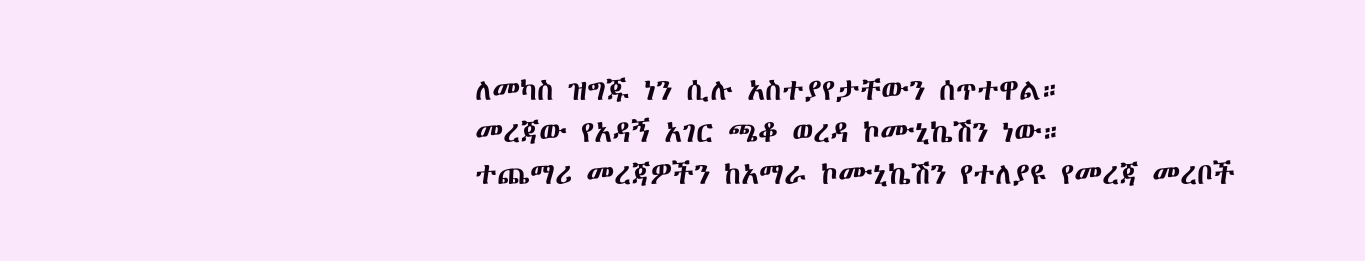ለመካስ ዝግጁ ነን ሲሉ አስተያየታቸውን ሰጥተዋል።
መረጃው የአዳኝ አገር ጫቆ ወረዳ ኮሙኒኬሽን ነው።
ተጨማሪ መረጃዎችን ከአማራ ኮሙኒኬሽን የተለያዩ የመረጃ መረቦች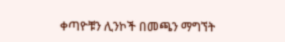ቀጣዮቹን ሊንኮች በመጫን ማግኘት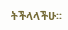ትችላላችሁ፡፡